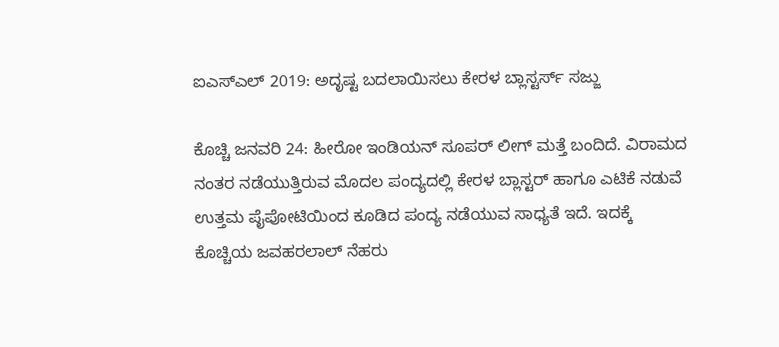ಐಎಸ್ಎಲ್ 2019: ಅದೃಷ್ಟ ಬದಲಾಯಿಸಲು ಕೇರಳ ಬ್ಲಾಸ್ಟರ್ಸ್ ಸಜ್ಜು

ಕೊಚ್ಚಿ ಜನವರಿ 24: ಹೀರೋ ಇಂಡಿಯನ್ ಸೂಪರ್ ಲೀಗ್ ಮತ್ತೆ ಬಂದಿದೆ. ವಿರಾಮದ ನಂತರ ನಡೆಯುತ್ತಿರುವ ಮೊದಲ ಪಂದ್ಯದಲ್ಲಿ ಕೇರಳ ಬ್ಲಾಸ್ಟರ್ ಹಾಗೂ ಎಟಿಕೆ ನಡುವೆ ಉತ್ತಮ ಪೈಪೋಟಿಯಿಂದ ಕೂಡಿದ ಪಂದ್ಯ ನಡೆಯುವ ಸಾಧ್ಯತೆ ಇದೆ. ಇದಕ್ಕೆ ಕೊಚ್ಚಿಯ ಜವಹರಲಾಲ್ ನೆಹರು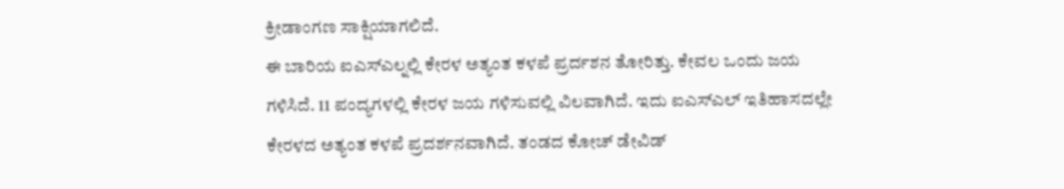ಕ್ರೀಡಾಂಗಣ ಸಾಕ್ಷಿಯಾಗಲಿದೆ.
ಈ ಬಾರಿಯ ಐಎಸ್ಎಲ್ನಲ್ಲಿ ಕೇರಳ ಅತ್ಯಂತ ಕಳಪೆ ಪ್ರರ್ದಶನ ತೋರಿತ್ತು. ಕೇವಲ ಒಂದು ಜಯ ಗಳಿಸಿದೆ. 11 ಪಂದ್ಯಗಳಲ್ಲಿ ಕೇರಳ ಜಯ ಗಳಿಸುವಲ್ಲಿ ವಿಲವಾಗಿದೆ. ಇದು ಐಎಸ್ಎಲ್ ಇತಿಹಾಸದಲ್ಲೇ ಕೇರಳದ ಅತ್ಯಂತ ಕಳಪೆ ಪ್ರದರ್ಶನವಾಗಿದೆ. ತಂಡದ ಕೋಚ್ ಡೇವಿಡ್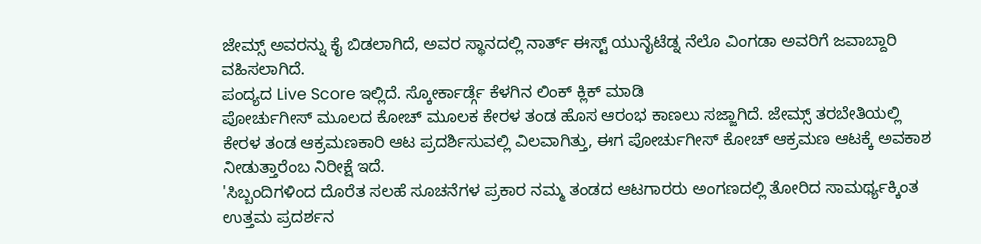ಜೇಮ್ಸ್ ಅವರನ್ನು ಕೈ ಬಿಡಲಾಗಿದೆ, ಅವರ ಸ್ಥಾನದಲ್ಲಿ ನಾರ್ತ್ ಈಸ್ಟ್ ಯುನೈಟೆಡ್ನ ನೆಲೊ ವಿಂಗಡಾ ಅವರಿಗೆ ಜವಾಬ್ದಾರಿ ವಹಿಸಲಾಗಿದೆ.
ಪಂದ್ಯದ Live Score ಇಲ್ಲಿದೆ. ಸ್ಕೋರ್ಕಾರ್ಡ್ಗೆ ಕೆಳಗಿನ ಲಿಂಕ್ ಕ್ಲಿಕ್ ಮಾಡಿ
ಪೋರ್ಚುಗೀಸ್ ಮೂಲದ ಕೋಚ್ ಮೂಲಕ ಕೇರಳ ತಂಡ ಹೊಸ ಆರಂಭ ಕಾಣಲು ಸಜ್ಜಾಗಿದೆ. ಜೇಮ್ಸ್ ತರಬೇತಿಯಲ್ಲಿ ಕೇರಳ ತಂಡ ಆಕ್ರಮಣಕಾರಿ ಆಟ ಪ್ರದರ್ಶಿಸುವಲ್ಲಿ ವಿಲವಾಗಿತ್ತು, ಈಗ ಪೋರ್ಚುಗೀಸ್ ಕೋಚ್ ಆಕ್ರಮಣ ಆಟಕ್ಕೆ ಅವಕಾಶ ನೀಡುತ್ತಾರೆಂಬ ನಿರೀಕ್ಷೆ ಇದೆ.
'ಸಿಬ್ಬಂದಿಗಳಿಂದ ದೊರೆತ ಸಲಹೆ ಸೂಚನೆಗಳ ಪ್ರಕಾರ ನಮ್ಮ ತಂಡದ ಆಟಗಾರರು ಅಂಗಣದಲ್ಲಿ ತೋರಿದ ಸಾಮರ್ಥ್ಯಕ್ಕಿಂತ ಉತ್ತಮ ಪ್ರದರ್ಶನ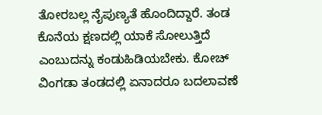ತೋರಬಲ್ಲ ನೈಪುಣ್ಯತೆ ಹೊಂದಿದ್ದಾರೆ. ತಂಡ ಕೊನೆಯ ಕ್ಷಣದಲ್ಲಿ ಯಾಕೆ ಸೋಲುತ್ತಿದೆ ಎಂಬುದನ್ನು ಕಂಡುಹಿಡಿಯಬೇಕು. ಕೋಚ್ ವಿಂಗಡಾ ತಂಡದಲ್ಲಿ ಏನಾದರೂ ಬದಲಾವಣೆ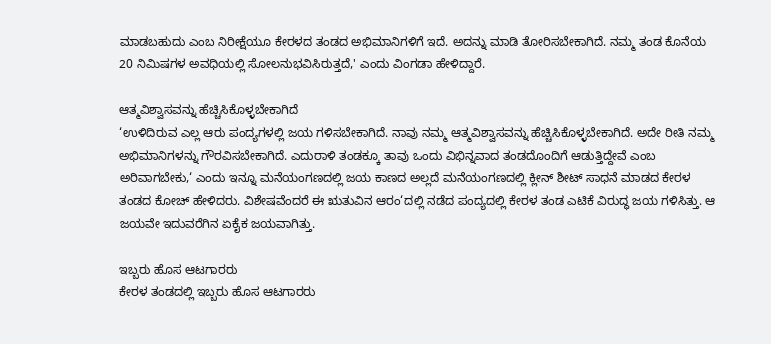ಮಾಡಬಹುದು ಎಂಬ ನಿರೀಕ್ಷೆಯೂ ಕೇರಳದ ತಂಡದ ಅಭಿಮಾನಿಗಳಿಗೆ ಇದೆ. ಅದನ್ನು ಮಾಡಿ ತೋರಿಸಬೇಕಾಗಿದೆ. ನಮ್ಮ ತಂಡ ಕೊನೆಯ 20 ನಿಮಿಷಗಳ ಅವಧಿಯಲ್ಲಿ ಸೋಲನುಭವಿಸಿರುತ್ತದೆ,' ಎಂದು ವಿಂಗಡಾ ಹೇಳಿದ್ದಾರೆ.

ಆತ್ಮವಿಶ್ವಾಸವನ್ನು ಹೆಚ್ಚಿಸಿಕೊಳ್ಳಬೇಕಾಗಿದೆ
‘ಉಳಿದಿರುವ ಎಲ್ಲ ಆರು ಪಂದ್ಯಗಳಲ್ಲಿ ಜಯ ಗಳಿಸಬೇಕಾಗಿದೆ. ನಾವು ನಮ್ಮ ಆತ್ಮವಿಶ್ವಾಸವನ್ನು ಹೆಚ್ಚಿಸಿಕೊಳ್ಳಬೇಕಾಗಿದೆ. ಅದೇ ರೀತಿ ನಮ್ಮ ಅಭಿಮಾನಿಗಳನ್ನು ಗೌರವಿಸಬೇಕಾಗಿದೆ. ಎದುರಾಳಿ ತಂಡಕ್ಕೂ ತಾವು ಒಂದು ವಿಭಿನ್ನವಾದ ತಂಡದೊಂದಿಗೆ ಆಡುತ್ತಿದ್ದೇವೆ ಎಂಬ ಅರಿವಾಗಬೇಕು,‘ ಎಂದು ಇನ್ನೂ ಮನೆಯಂಗಣದಲ್ಲಿ ಜಯ ಕಾಣದ ಅಲ್ಲದೆ ಮನೆಯಂಗಣದಲ್ಲಿ ಕ್ಲೀನ್ ಶೀಟ್ ಸಾಧನೆ ಮಾಡದ ಕೇರಳ ತಂಡದ ಕೋಚ್ ಹೇಳಿದರು. ವಿಶೇಷವೆಂದರೆ ಈ ಋತುವಿನ ಆರಂ‘ದಲ್ಲಿ ನಡೆದ ಪಂದ್ಯದಲ್ಲಿ ಕೇರಳ ತಂಡ ಎಟಿಕೆ ವಿರುದ್ಧ ಜಯ ಗಳಿಸಿತ್ತು. ಆ ಜಯವೇ ಇದುವರೆಗಿನ ಏಕೈಕ ಜಯವಾಗಿತ್ತು.

ಇಬ್ಬರು ಹೊಸ ಆಟಗಾರರು
ಕೇರಳ ತಂಡದಲ್ಲಿ ಇಬ್ಬರು ಹೊಸ ಆಟಗಾರರು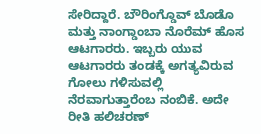ಸೇರಿದ್ದಾರೆ. ಬೌರಿಂಗ್ಡೊವ್ ಬೊಡೊ ಮತ್ತು ನಾಂಗ್ಡಾಂಬಾ ನೊರೆಮ್ ಹೊಸ ಆಟಗಾರರು. ಇಬ್ಬರು ಯುವ ಆಟಗಾರರು ತಂಡಕ್ಕೆ ಅಗತ್ಯವಿರುವ ಗೋಲು ಗಳಿಸುವಲ್ಲಿ ನೆರವಾಗುತ್ತಾರೆಂಬ ನಂಬಿಕೆ. ಅದೇ ರೀತಿ ಹಲಿಚರಣ್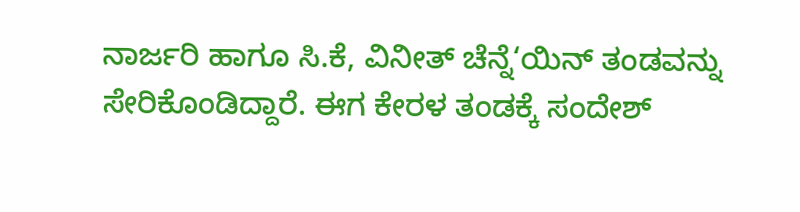ನಾರ್ಜರಿ ಹಾಗೂ ಸಿ.ಕೆ, ವಿನೀತ್ ಚೆನ್ನೆ‘ಯಿನ್ ತಂಡವನ್ನು ಸೇರಿಕೊಂಡಿದ್ದಾರೆ. ಈಗ ಕೇರಳ ತಂಡಕ್ಕೆ ಸಂದೇಶ್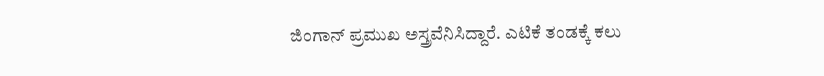ಜಿಂಗಾನ್ ಪ್ರಮುಖ ಅಸ್ತ್ರವೆನಿಸಿದ್ದಾರೆ. ಎಟಿಕೆ ತಂಡಕ್ಕೆ ಕಲು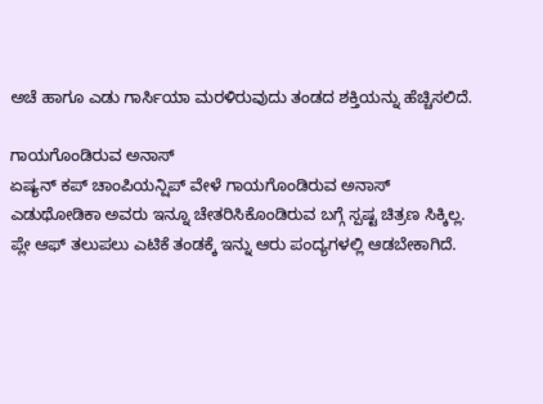ಅಚೆ ಹಾಗೂ ಎಡು ಗಾರ್ಸಿಯಾ ಮರಳಿರುವುದು ತಂಡದ ಶಕ್ತಿಯನ್ನು ಹೆಚ್ಚಿಸಲಿದೆ.

ಗಾಯಗೊಂಡಿರುವ ಅನಾಸ್
ಏಷ್ಯನ್ ಕಪ್ ಚಾಂಪಿಯನ್ಷಿಪ್ ವೇಳೆ ಗಾಯಗೊಂಡಿರುವ ಅನಾಸ್ ಎಡುಥೋಡಿಕಾ ಅವರು ಇನ್ನೂ ಚೇತರಿಸಿಕೊಂಡಿರುವ ಬಗ್ಗೆ ಸ್ಪಷ್ಟ ಚಿತ್ರಣ ಸಿಕ್ಕಿಲ್ಲ. ಪ್ಲೇ ಆಫ್ ತಲುಪಲು ಎಟಿಕೆ ತಂಡಕ್ಕೆ ಇನ್ನು ಆರು ಪಂದ್ಯಗಳಲ್ಲಿ ಆಡಬೇಕಾಗಿದೆ.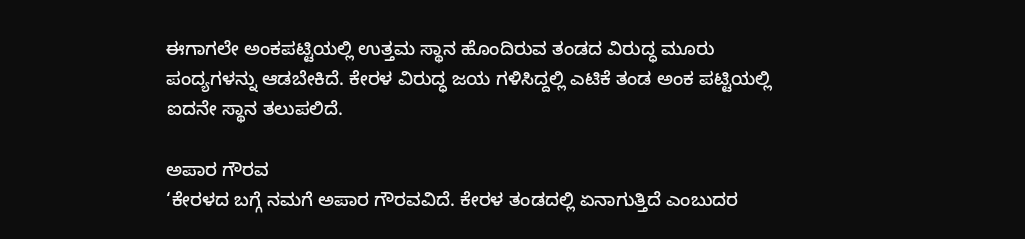ಈಗಾಗಲೇ ಅಂಕಪಟ್ಟಿಯಲ್ಲಿ ಉತ್ತಮ ಸ್ಥಾನ ಹೊಂದಿರುವ ತಂಡದ ವಿರುದ್ಧ ಮೂರು ಪಂದ್ಯಗಳನ್ನು ಆಡಬೇಕಿದೆ. ಕೇರಳ ವಿರುದ್ಧ ಜಯ ಗಳಿಸಿದ್ದಲ್ಲಿ ಎಟಿಕೆ ತಂಡ ಅಂಕ ಪಟ್ಟಿಯಲ್ಲಿ ಐದನೇ ಸ್ಥಾನ ತಲುಪಲಿದೆ.

ಅಪಾರ ಗೌರವ
‘ಕೇರಳದ ಬಗ್ಗೆ ನಮಗೆ ಅಪಾರ ಗೌರವವಿದೆ. ಕೇರಳ ತಂಡದಲ್ಲಿ ಏನಾಗುತ್ತಿದೆ ಎಂಬುದರ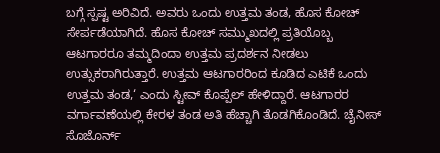ಬಗ್ಗೆ ಸ್ಪಷ್ಟ ಅರಿವಿದೆ. ಅವರು ಒಂದು ಉತ್ತಮ ತಂಡ, ಹೊಸ ಕೋಚ್ ಸೇರ್ಪಡೆಯಾಗಿದೆ. ಹೊಸ ಕೋಚ್ ಸಮ್ಮುಖದಲ್ಲಿ ಪ್ರತಿಯೊಬ್ಬ ಆಟಗಾರರೂ ತಮ್ಮದಿಂದಾ ಉತ್ತಮ ಪ್ರದರ್ಶನ ನೀಡಲು ಉತ್ಸುಕರಾಗಿರುತ್ತಾರೆ. ಉತ್ತಮ ಆಟಗಾರರಿಂದ ಕೂಡಿದ ಎಟಿಕೆ ಒಂದು ಉತ್ತಮ ತಂಡ,‘ ಎಂದು ಸ್ಟೀವ್ ಕೊಪ್ಪೆಲ್ ಹೇಳಿದ್ದಾರೆ. ಆಟಗಾರರ ವರ್ಗಾವಣೆಯಲ್ಲಿ ಕೇರಳ ತಂಡ ಅತಿ ಹೆಚ್ಚಾಗಿ ತೊಡಗಿಕೊಂಡಿದೆ. ಚೈನೀಸ್ ಸೊಜೊರ್ನ್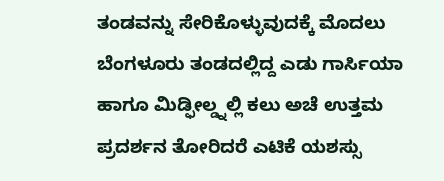ತಂಡವನ್ನು ಸೇರಿಕೊಳ್ಳುವುದಕ್ಕೆ ಮೊದಲು ಬೆಂಗಳೂರು ತಂಡದಲ್ಲಿದ್ದ ಎಡು ಗಾರ್ಸಿಯಾ ಹಾಗೂ ಮಿಡ್ಫೀಲ್ಡ್ನಲ್ಲಿ ಕಲು ಅಚೆ ಉತ್ತಮ ಪ್ರದರ್ಶನ ತೋರಿದರೆ ಎಟಿಕೆ ಯಶಸ್ಸು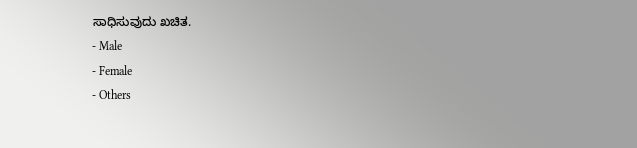ಸಾಧಿಸುವುದು ಖಚಿತ.
- Male
- Female
- Others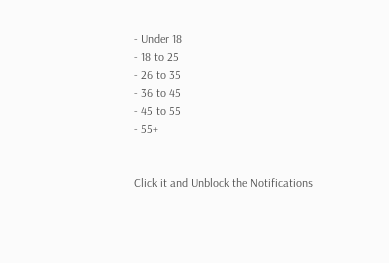- Under 18
- 18 to 25
- 26 to 35
- 36 to 45
- 45 to 55
- 55+


Click it and Unblock the Notifications